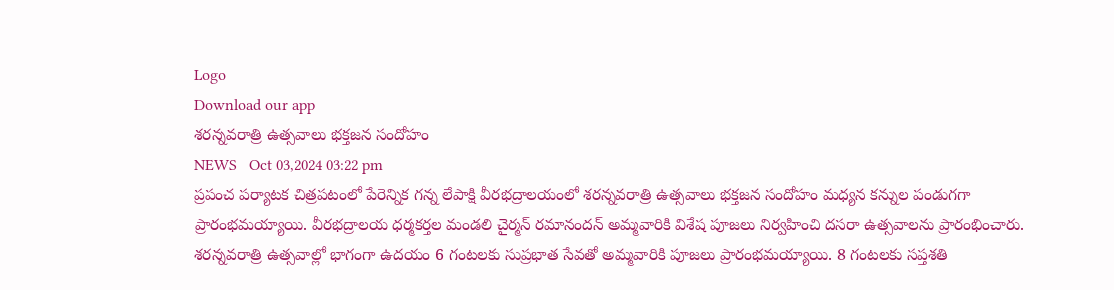Logo
Download our app
శరన్నవరాత్రి ఉత్సవాలు భక్తజన సందోహం
NEWS   Oct 03,2024 03:22 pm
ప్రపంచ పర్యాటక చిత్రపటంలో పేరెన్నిక గన్న లేపాక్షి వీరభద్రాలయంలో శరన్నవరాత్రి ఉత్సవాలు భక్తజన సందోహం మధ్యన కన్నుల పండుగగా ప్రారంభమయ్యాయి. వీరభద్రాలయ ధర్మకర్తల మండలి చైర్మన్ రమానందన్ అమ్మవారికి విశేష పూజలు నిర్వహించి దసరా ఉత్సవాలను ప్రారంభించారు. శరన్నవరాత్రి ఉత్సవాల్లో భాగంగా ఉదయం 6 గంటలకు సుప్రభాత సేవతో అమ్మవారికి పూజలు ప్రారంభమయ్యాయి. 8 గంటలకు సప్తశతి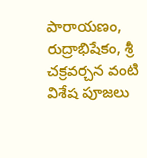పారాయణం, రుద్రాభిషేకం, శ్రీ చక్రవర్చన వంటి విశేష పూజలు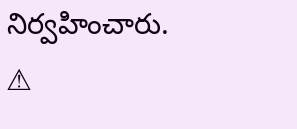నిర్వహించారు.
⚠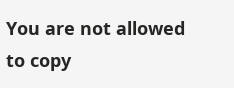You are not allowed to copy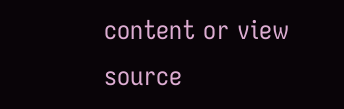content or view source